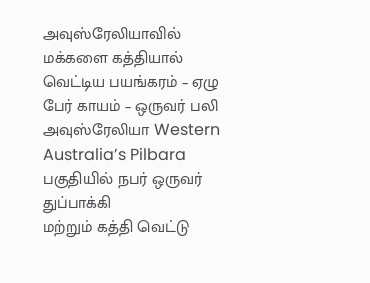அவுஸ்ரேலியாவில் மக்களை கத்தியால் வெட்டிய பயங்கரம் – ஏழு பேர் காயம் – ஒருவர் பலி
அவுஸ்ரேலியா Western Australia’s Pilbara பகுதியில் நபர் ஒருவர் துப்பாக்கி
மற்றும் கத்தி வெட்டு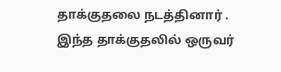தாக்குதலை நடத்தினார் . இந்த தாக்குதலில் ஒருவர்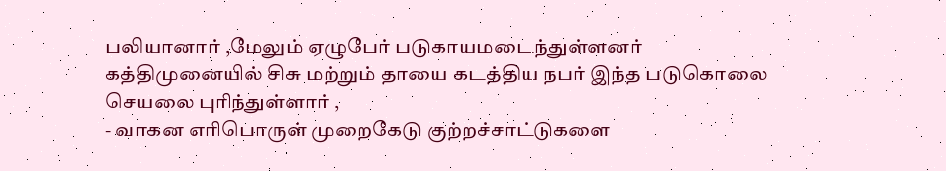பலியானார் ,மேலும் ஏழுபேர் படுகாயமடைந்துள்ளனர்
கத்திமுனையில் சிசு மற்றும் தாயை கடத்திய நபர் இந்த படுகொலை செயலை புரிந்துள்ளார் ,
- வாகன எரிபொருள் முறைகேடு குற்றச்சாட்டுகளை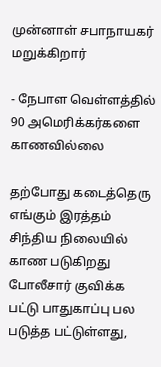முன்னாள் சபாநாயகர் மறுக்கிறார்

- நேபாள வெள்ளத்தில் 90 அமெரிக்கர்களை காணவில்லை

தற்போது கடைத்தெரு எங்கும் இரத்தம் சிந்திய நிலையில் காண படுகிறது
போலீசார் குவிக்க பட்டு பாதுகாப்பு பல படுத்த பட்டுள்ளது,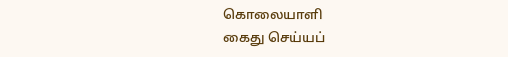கொலையாளி
கைது செய்யப்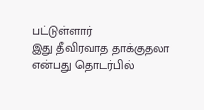பட்டுள்ளார்
இது தீவிரவாத தாக்குதலா என்பது தொடர்பில்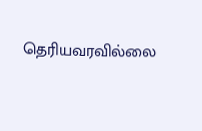தெரியவரவில்லை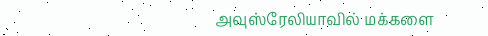அவுஸ்ரேலியாவில் மக்களை